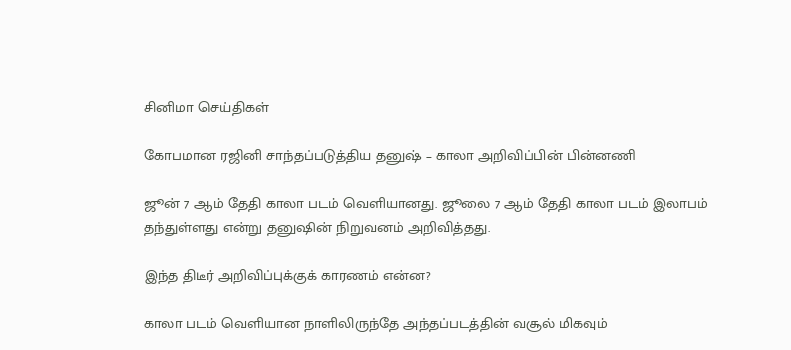சினிமா செய்திகள்

கோபமான ரஜினி சாந்தப்படுத்திய தனுஷ் – காலா அறிவிப்பின் பின்னணி

ஜூன் 7 ஆம் தேதி காலா படம் வெளியானது. ஜூலை 7 ஆம் தேதி காலா படம் இலாபம் தந்துள்ளது என்று தனுஷின் நிறுவனம் அறிவித்தது.

இந்த திடீர் அறிவிப்புக்குக் காரணம் என்ன?

காலா படம் வெளியான நாளிலிருந்தே அந்தப்படத்தின் வசூல் மிகவும்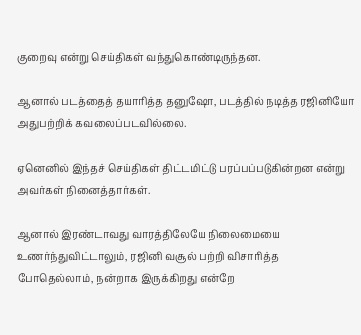குறைவு என்று செய்திகள் வந்துகொண்டிருந்தன.

ஆனால் படத்தைத் தயாரித்த தனுஷோ, படத்தில் நடித்த ரஜினியோ அதுபற்றிக் கவலைப்படவில்லை.

ஏனெனில் இந்தச் செய்திகள் திட்டமிட்டு பரப்பப்படுகின்றன என்று அவர்கள் நினைத்தார்கள்.

ஆனால் இரண்டாவது வாரத்திலேயே நிலைமையை உணர்ந்துவிட்டாலும், ரஜினி வசூல் பற்றி விசாரித்த போதெல்லாம், நன்றாக இருக்கிறது என்றே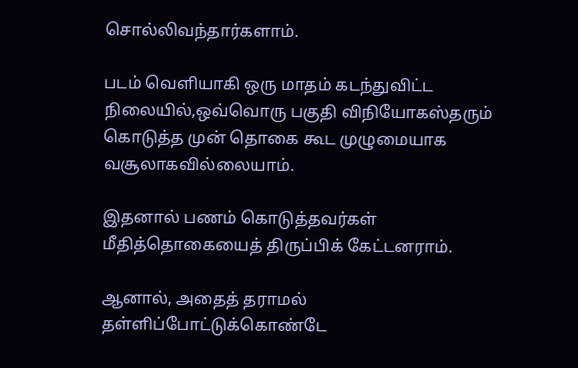சொல்லிவந்தார்களாம்.

படம் வெளியாகி ஒரு மாதம் கடந்துவிட்ட நிலையில்,ஒவ்வொரு பகுதி விநியோகஸ்தரும் கொடுத்த முன் தொகை கூட முழுமையாக வசூலாகவில்லையாம்.

இதனால் பணம் கொடுத்தவர்கள் மீதித்தொகையைத் திருப்பிக் கேட்டனராம்.

ஆனால், அதைத் தராமல் தள்ளிப்போட்டுக்கொண்டே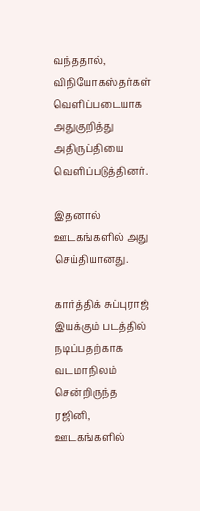வந்ததால், விநியோகஸ்தர்கள் வெளிப்படையாக அதுகுறித்து அதிருப்தியை வெளிப்படுத்தினர்.

இதனால் ஊடகங்களில் அது செய்தியானது.

கார்த்திக் சுப்புராஜ் இயக்கும் படத்தில் நடிப்பதற்காக வடமாநிலம் சென்றிருந்த ரஜினி, ஊடகங்களில்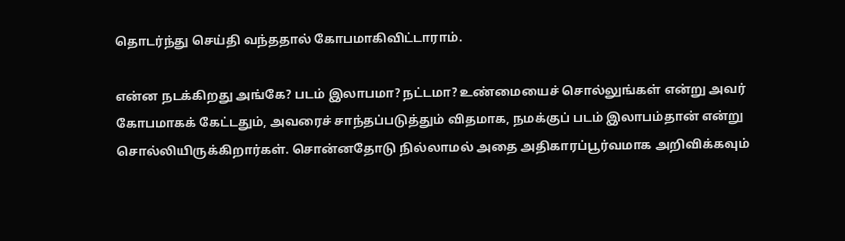தொடர்ந்து செய்தி வந்ததால் கோபமாகிவிட்டாராம்.

என்ன நடக்கிறது அங்கே? படம் இலாபமா? நட்டமா? உண்மையைச் சொல்லுங்கள் என்று அவர் கோபமாகக் கேட்டதும், அவரைச் சாந்தப்படுத்தும் விதமாக, நமக்குப் படம் இலாபம்தான் என்று சொல்லியிருக்கிறார்கள். சொன்னதோடு நில்லாமல் அதை அதிகாரப்பூர்வமாக அறிவிக்கவும்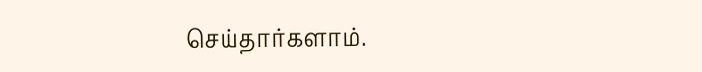செய்தார்களாம்.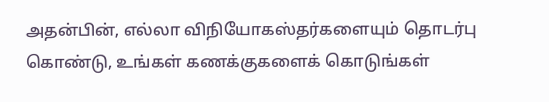அதன்பின், எல்லா விநியோகஸ்தர்களையும் தொடர்பு கொண்டு, உங்கள் கணக்குகளைக் கொடுங்கள்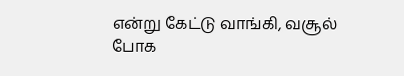என்று கேட்டு வாங்கி, வசூல் போக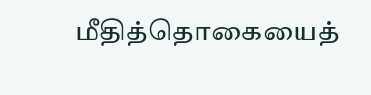மீதித்தொகையைத்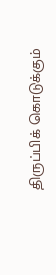திருப்பிக் கொடுக்கும்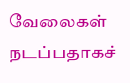வேலைகள் நடப்பதாகச்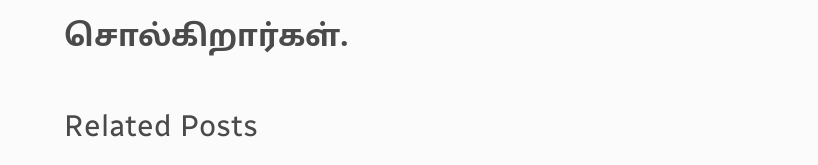சொல்கிறார்கள்.

Related Posts